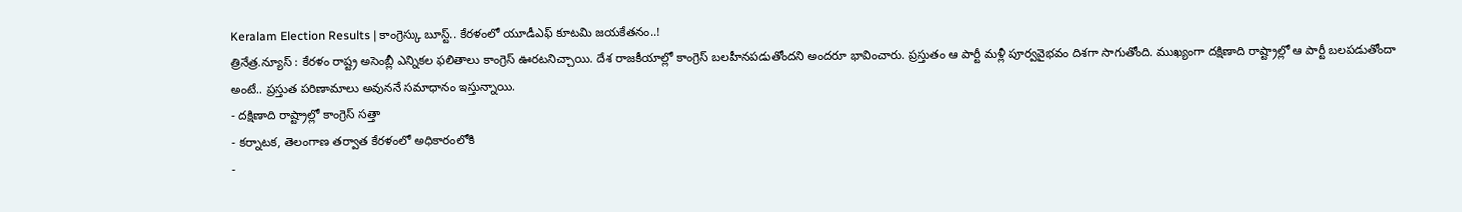Keralam Election Results | కాంగ్రెస్కు బూస్ట్.. కేరళంలో యూడీఎఫ్ కూటమి జయకేతనం..!
త్రినేత్ర.న్యూస్ : కేరళం రాష్ట్ర అసెంబ్లీ ఎన్నికల ఫలితాలు కాంగ్రెస్ ఊరటనిచ్చాయి. దేశ రాజకీయాల్లో కాంగ్రెస్ బలహీనపడుతోందని అందరూ భావించారు. ప్రస్తుతం ఆ పార్టీ మళ్లీ పూర్వవైభవం దిశగా సాగుతోంది. ముఖ్యంగా దక్షిణాది రాష్ట్రాల్లో ఆ పార్టీ బలపడుతోందా అంటే.. ప్రస్తుత పరిణామాలు అవుననే సమాధానం ఇస్తున్నాయి.
- దక్షిణాది రాష్ట్రాల్లో కాంగ్రెస్ సత్తా
- కర్నాటక, తెలంగాణ తర్వాత కేరళంలో అధికారంలోకి
-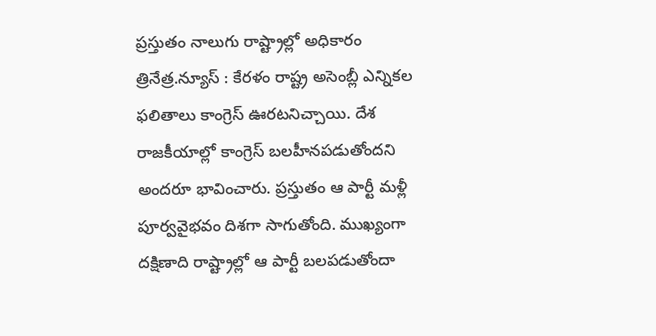ప్రస్తుతం నాలుగు రాష్ట్రాల్లో అధికారం
త్రినేత్ర.న్యూస్ : కేరళం రాష్ట్ర అసెంబ్లీ ఎన్నికల ఫలితాలు కాంగ్రెస్ ఊరటనిచ్చాయి. దేశ రాజకీయాల్లో కాంగ్రెస్ బలహీనపడుతోందని అందరూ భావించారు. ప్రస్తుతం ఆ పార్టీ మళ్లీ పూర్వవైభవం దిశగా సాగుతోంది. ముఖ్యంగా దక్షిణాది రాష్ట్రాల్లో ఆ పార్టీ బలపడుతోందా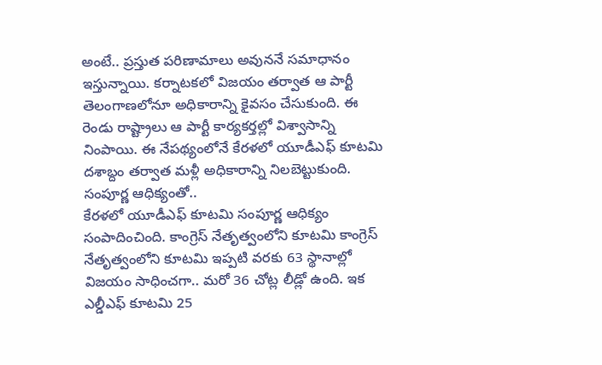అంటే.. ప్రస్తుత పరిణామాలు అవుననే సమాధానం ఇస్తున్నాయి. కర్నాటకలో విజయం తర్వాత ఆ పార్టీ తెలంగాణలోనూ అధికారాన్ని కైవసం చేసుకుంది. ఈ రెండు రాష్ట్రాలు ఆ పార్టీ కార్యకర్తల్లో విశ్వాసాన్ని నింపాయి. ఈ నేపథ్యంలోనే కేరళలో యూడీఎఫ్ కూటమి దశాబ్దం తర్వాత మళ్లీ అధికారాన్ని నిలబెట్టుకుంది.
సంపూర్ణ ఆధిక్యంతో..
కేరళలో యూడీఎఫ్ కూటమి సంపూర్ణ ఆధిక్యం సంపాదించింది. కాంగ్రెస్ నేతృత్వంలోని కూటమి కాంగ్రెస్ నేతృత్వంలోని కూటమి ఇప్పటి వరకు 63 స్థానాల్లో విజయం సాధించగా.. మరో 36 చోట్ల లీడ్లో ఉంది. ఇక ఎల్డీఎఫ్ కూటమి 25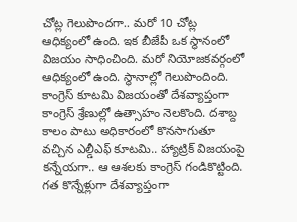చోట్ల గెలుపొందగా.. మరో 10 చోట్ల ఆధిక్యంలో ఉంది. ఇక బీజేపీ ఒక స్థానంలో విజయం సాధించింది. మరో నియోజకవర్గంలో ఆధిక్యంలో ఉంది. స్థానాల్లో గెలుపొందింది. కాంగ్రెస్ కూటమి విజయంతో దేశవ్యాప్తంగా కాంగ్రెస్ శ్రేణుల్లో ఉత్సాహం నెలకొంది. దశాబ్ద కాలం పాటు అధికారంలో కొనసాగుతూ వచ్చిన ఎల్డీఎఫ్ కూటమి.. హ్యాట్రిక్ విజయంపై కన్నేయగా.. ఆ ఆశలకు కాంగ్రెస్ గండికొట్టింది. గత కొన్నేళ్లుగా దేశవ్యాప్తంగా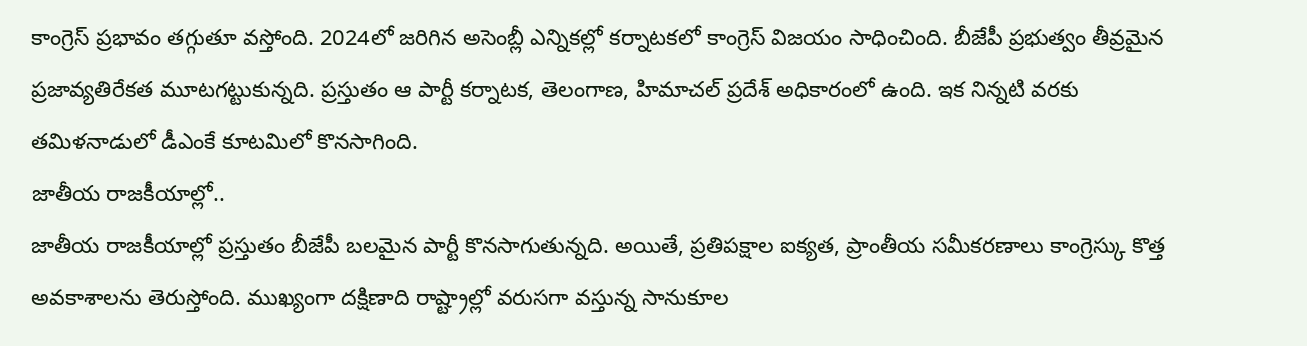కాంగ్రెస్ ప్రభావం తగ్గుతూ వస్తోంది. 2024లో జరిగిన అసెంబ్లీ ఎన్నికల్లో కర్నాటకలో కాంగ్రెస్ విజయం సాధించింది. బీజేపీ ప్రభుత్వం తీవ్రమైన ప్రజావ్యతిరేకత మూటగట్టుకున్నది. ప్రస్తుతం ఆ పార్టీ కర్నాటక, తెలంగాణ, హిమాచల్ ప్రదేశ్ అధికారంలో ఉంది. ఇక నిన్నటి వరకు తమిళనాడులో డీఎంకే కూటమిలో కొనసాగింది.
జాతీయ రాజకీయాల్లో..
జాతీయ రాజకీయాల్లో ప్రస్తుతం బీజేపీ బలమైన పార్టీ కొనసాగుతున్నది. అయితే, ప్రతిపక్షాల ఐక్యత, ప్రాంతీయ సమీకరణాలు కాంగ్రెస్కు కొత్త అవకాశాలను తెరుస్తోంది. ముఖ్యంగా దక్షిణాది రాష్ట్రాల్లో వరుసగా వస్తున్న సానుకూల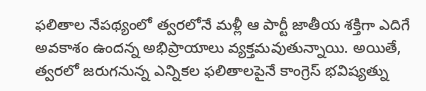ఫలితాల నేపథ్యంలో త్వరలోనే మళ్లీ ఆ పార్టీ జాతీయ శక్తిగా ఎదిగే అవకాశం ఉందన్న అభిప్రాయాలు వ్యక్తమవుతున్నాయి. అయితే, త్వరలో జరుగనున్న ఎన్నికల ఫలితాలపైనే కాంగ్రెస్ భవిష్యత్ను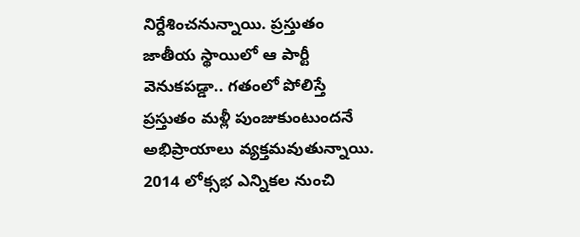నిర్దేశించనున్నాయి. ప్రస్తుతం జాతీయ స్థాయిలో ఆ పార్టీ వెనుకపడ్డా.. గతంలో పోలిస్తే ప్రస్తుతం మళ్లీ పుంజుకుంటుందనే అభిప్రాయాలు వ్యక్తమవుతున్నాయి.
2014 లోక్సభ ఎన్నికల నుంచి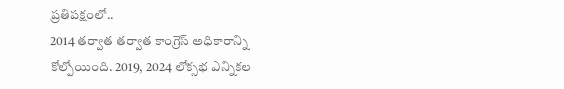ప్రతిపక్షంలో..
2014 తర్వాత తర్వాత కాంగ్రెస్ అధికారాన్ని కోల్పోయింది. 2019, 2024 లోక్సభ ఎన్నికల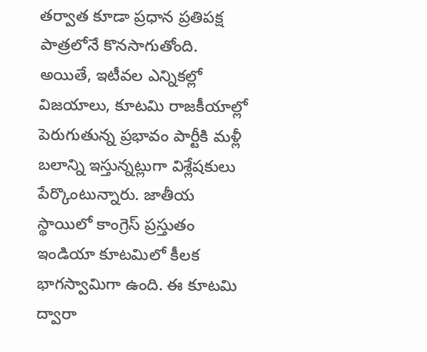తర్వాత కూడా ప్రధాన ప్రతిపక్ష పాత్రలోనే కొనసాగుతోంది. అయితే, ఇటీవల ఎన్నికల్లో విజయాలు, కూటమి రాజకీయాల్లో పెరుగుతున్న ప్రభావం పార్టీకి మళ్లీ బలాన్ని ఇస్తున్నట్లుగా విశ్లేషకులు పేర్కొంటున్నారు. జాతీయ స్థాయిలో కాంగ్రెస్ ప్రస్తుతం ఇండియా కూటమిలో కీలక భాగస్వామిగా ఉంది. ఈ కూటమి ద్వారా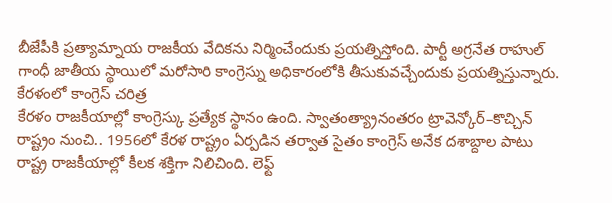బీజేపీకి ప్రత్యామ్నాయ రాజకీయ వేదికను నిర్మించేందుకు ప్రయత్నిస్తోంది. పార్టీ అగ్రనేత రాహుల్ గాంధీ జాతీయ స్థాయిలో మరోసారి కాంగ్రెస్ను అధికారంలోకి తీసుకువచ్చేందుకు ప్రయత్నిస్తున్నారు.
కేరళంలో కాంగ్రెస్ చరిత్ర
కేరళం రాజకీయాల్లో కాంగ్రెస్కు ప్రత్యేక స్థానం ఉంది. స్వాతంత్య్రానంతరం ట్రావెన్కోర్–కొచ్చిన్ రాష్ట్రం నుంచి.. 1956లో కేరళ రాష్ట్రం ఏర్పడిన తర్వాత సైతం కాంగ్రెస్ అనేక దశాబ్దాల పాటు రాష్ట్ర రాజకీయాల్లో కీలక శక్తిగా నిలిచింది. లెఫ్ట్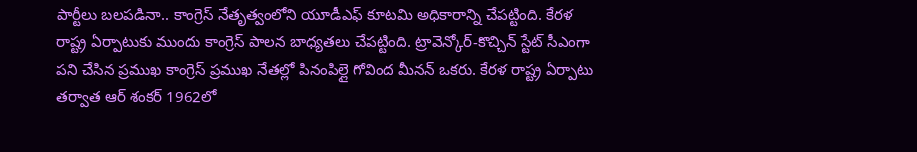పార్టీలు బలపడినా.. కాంగ్రెస్ నేతృత్వంలోని యూడీఎఫ్ కూటమి అధికారాన్ని చేపట్టింది. కేరళ రాష్ట్ర ఏర్పాటుకు ముందు కాంగ్రెస్ పాలన బాధ్యతలు చేపట్టింది. ట్రావెన్కోర్-కొచ్చిన్ స్టేట్ సీఎంగా పని చేసిన ప్రముఖ కాంగ్రెస్ ప్రముఖ నేతల్లో పినంపిల్లై గోవింద మీనన్ ఒకరు. కేరళ రాష్ట్ర ఏర్పాటు తర్వాత ఆర్ శంకర్ 1962లో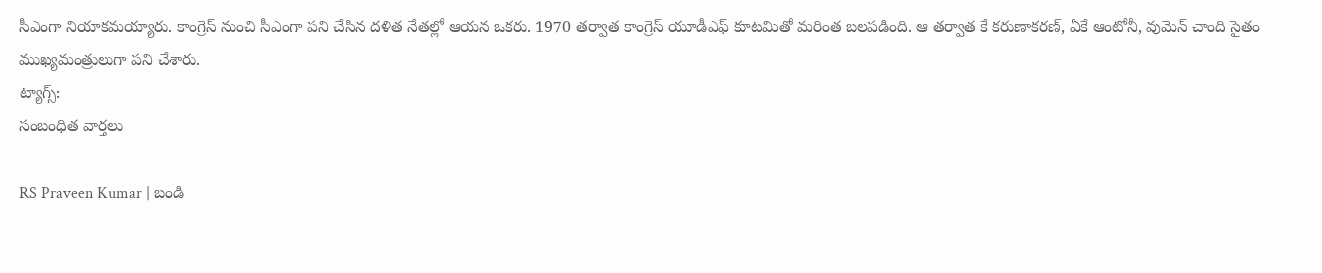సీఎంగా నియాకమయ్యారు. కాంగ్రెస్ నుంచి సీఎంగా పని చేసిన దళిత నేతల్లో ఆయన ఒకరు. 1970 తర్వాత కాంగ్రెస్ యూడీఎఫ్ కూటమితో మరింత బలపడింది. ఆ తర్వాత కే కరుణాకరణ్, ఏకే ఆంటోనీ, వుమెన్ చాంది సైతం ముఖ్యమంత్రులుగా పని చేశారు.
ట్యాగ్స్:
సంబంధిత వార్తలు

RS Praveen Kumar | బండి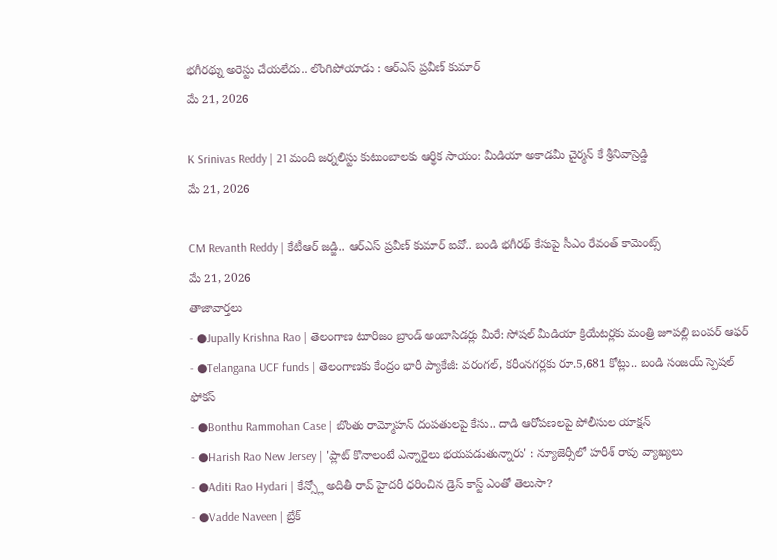భగీరథ్ను అరెస్టు చేయలేదు.. లొంగిపోయాడు : ఆర్ఎస్ ప్రవీణ్ కుమార్
మే 21, 2026

K Srinivas Reddy | 21 మంది జర్నలిస్టు కుటుంబాలకు ఆర్థిక సాయం: మీడియా అకాడమీ చైర్మన్ కే శ్రీనివాస్రెడ్డి
మే 21, 2026

CM Revanth Reddy | కేటీఆర్ జడ్జి.. ఆర్ఎస్ ప్రవీణ్ కుమార్ ఐవో.. బండి భగీరథ్ కేసుపై సీఎం రేవంత్ కామెంట్స్
మే 21, 2026
తాజావార్తలు
- ●Jupally Krishna Rao | తెలంగాణ టూరిజం బ్రాండ్ అంబాసిడర్లు మీరే: సోషల్ మీడియా క్రియేటర్లకు మంత్రి జూపల్లి బంపర్ ఆఫర్
- ●Telangana UCF funds | తెలంగాణకు కేంద్రం భారీ ప్యాకేజీ: వరంగల్, కరీంనగర్లకు రూ.5,681 కోట్లు.. బండి సంజయ్ స్పెషల్ ఫోకస్
- ●Bonthu Rammohan Case | బొంతు రామ్మోహన్ దంపతులపై కేసు.. దాడి ఆరోపణలపై పోలీసుల యాక్షన్
- ●Harish Rao New Jersey | 'ప్లాట్ కొనాలంటే ఎన్నారైలు భయపడుతున్నారు' : న్యూజెర్సీలో హరీశ్ రావు వ్యాఖ్యలు
- ●Aditi Rao Hydari | కేన్స్లో అదితీ రావ్ హైదరీ ధరించిన డ్రెస్ కాస్ట్ ఎంతో తెలుసా?
- ●Vadde Naveen | బ్రేక్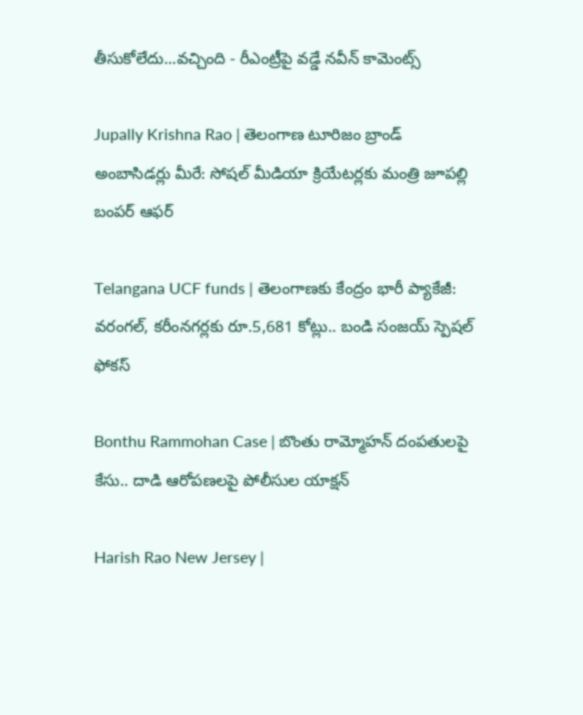తీసుకోలేదు...వచ్చింది - రీఎంట్రీపై వడ్డే నవీన్ కామెంట్స్

Jupally Krishna Rao | తెలంగాణ టూరిజం బ్రాండ్ అంబాసిడర్లు మీరే: సోషల్ మీడియా క్రియేటర్లకు మంత్రి జూపల్లి బంపర్ ఆఫర్

Telangana UCF funds | తెలంగాణకు కేంద్రం భారీ ప్యాకేజీ: వరంగల్, కరీంనగర్లకు రూ.5,681 కోట్లు.. బండి సంజయ్ స్పెషల్ ఫోకస్

Bonthu Rammohan Case | బొంతు రామ్మోహన్ దంపతులపై కేసు.. దాడి ఆరోపణలపై పోలీసుల యాక్షన్

Harish Rao New Jersey |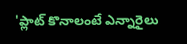'ప్లాట్ కొనాలంటే ఎన్నారైలు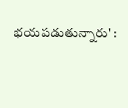భయపడుతున్నారు' :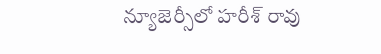న్యూజెర్సీలో హరీశ్ రావు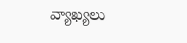వ్యాఖ్యలు